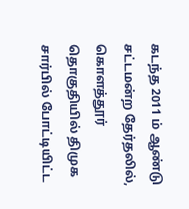கடந்த 2011 ம் ஆண்டு சட்டமன்ற தேர்தலில், கொளத்தூர் தொகுதியில் திமுக சார்பில் போட்டியிட்ட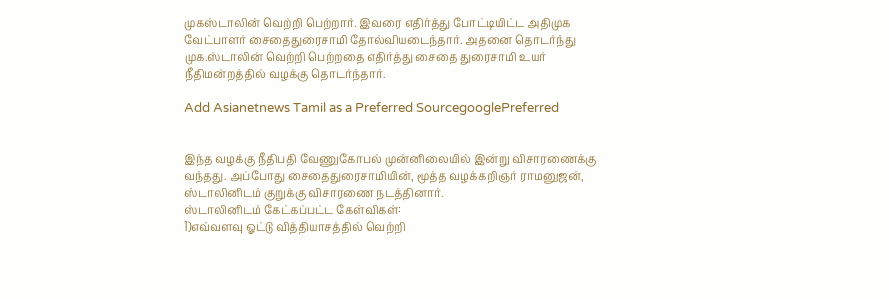முகஸ்டாலின் வெற்றி பெற்றார். இவரை எதிர்த்து போட்டியிட்ட அதிமுக வேட்பாளர் சைதைதுரைசாமி தோல்வியடைந்தார். அதனை தொடர்ந்து முக.ஸ்டாலின் வெற்றி பெற்றதை எதிர்த்து சைதை துரைசாமி உயர் நீதிமன்றத்தில் வழக்கு தொடர்ந்தார்.

Add Asianetnews Tamil as a Preferred SourcegooglePreferred


இந்த வழக்கு நீதிபதி வேணுகோபல் முன்னிலையில் இன்று விசாரணைக்கு வந்தது. அப்போது சைதைதுரைசாமியின், மூத்த வழக்கறிஞர் ராமனுஜன், ஸ்டாலினிடம் குறுக்கு விசாரணை நடத்தினார்.
ஸ்டாலினிடம் கேட்கப்பட்ட கேள்விகள்:
1)எவ்வளவு ஓட்டு வித்தியாசத்தில் வெற்றி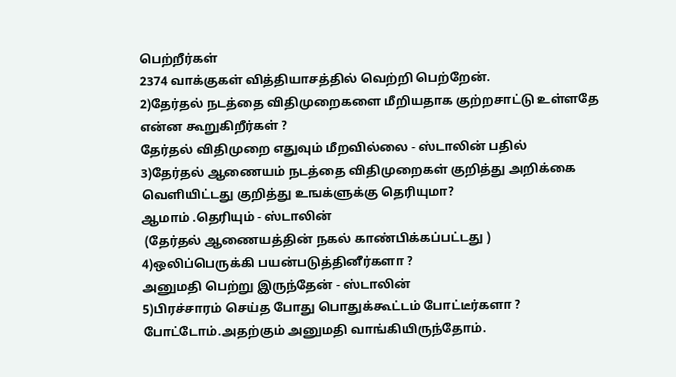பெற்றீர்கள்
2374 வாக்குகள் வித்தியாசத்தில் வெற்றி பெற்றேன்.
2)தேர்தல் நடத்தை விதிமுறைகளை மீறியதாக குற்றசாட்டு உள்ளதே என்ன கூறுகிறீர்கள் ?
தேர்தல் விதிமுறை எதுவும் மீறவில்லை - ஸ்டாலின் பதில்
3)தேர்தல் ஆணையம் நடத்தை விதிமுறைகள் குறித்து அறிக்கை வெளியிட்டது குறித்து உஙக்ளுக்கு தெரியுமா?
ஆமாம் .தெரியும் - ஸ்டாலின்
 (தேர்தல் ஆணையத்தின் நகல் காண்பிக்கப்பட்டது )
4)ஒலிப்பெருக்கி பயன்படுத்தினீர்களா ?
அனுமதி பெற்று இருந்தேன் - ஸ்டாலின்
5)பிரச்சாரம் செய்த போது பொதுக்கூட்டம் போட்டீர்களா ?
போட்டோம்.அதற்கும் அனுமதி வாங்கியிருந்தோம்.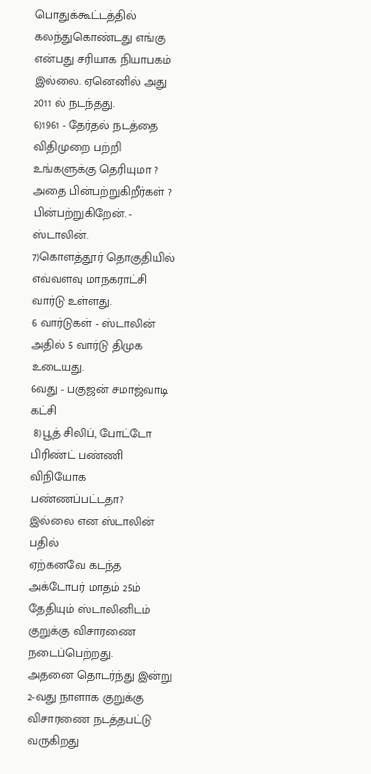பொதுக்கூட்டத்தில் கலந்துகொண்டது எங்கு என்பது சரியாக நியாபகம் இல்லை. ஏனெனில் அது 2011 ல் நடந்தது.
6)1961 - தேர்தல் நடத்தை விதிமுறை பற்றி உங்களுக்கு தெரியுமா ? அதை பின்பற்றுகிறீர்கள் ?
பின்பற்றுகிறேன். - ஸ்டாலின்.
7)கொளத்தூர் தொகுதியில் எவ்வளவு மாநகராட்சி வார்டு உள்ளது.
6 வார்டுகள் - ஸ்டாலின்
அதில் 5 வார்டு திமுக உடையது.
6வது - பகுஜன் சமாஜ்வாடி கட்சி
 8)பூத் சிலிப், போட்டோ பிரிண்ட் பண்ணி விநியோக பண்ணப்பட்டதா?
இல்லை என ஸ்டாலின் பதில்
ஏற்கனவே கடந்த அக்டோபர் மாதம் 25ம் தேதியும் ஸ்டாலினிடம் குறுக்கு விசாரணை நடைப்பெற்றது.
அதனை தொடர்ந்து இன்று 2-வது நாளாக குறுக்கு விசாரணை நடத்தபட்டு வருகிறது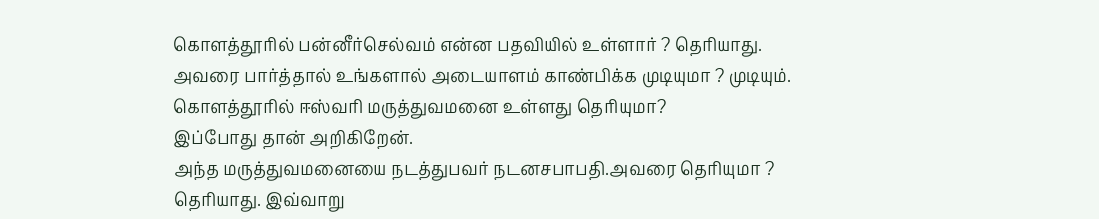கொளத்தூரில் பன்னீர்செல்வம் என்ன பதவியில் உள்ளார் ? தெரியாது.
அவரை பார்த்தால் உங்களால் அடையாளம் காண்பிக்க முடியுமா ? முடியும்.
கொளத்தூரில் ஈஸ்வரி மருத்துவமனை உள்ளது தெரியுமா?
இப்போது தான் அறிகிறேன்.
அந்த மருத்துவமனையை நடத்துபவர் நடனசபாபதி.அவரை தெரியுமா ?
தெரியாது. இவ்வாறு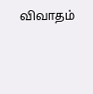விவாதம்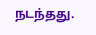நடந்தது.